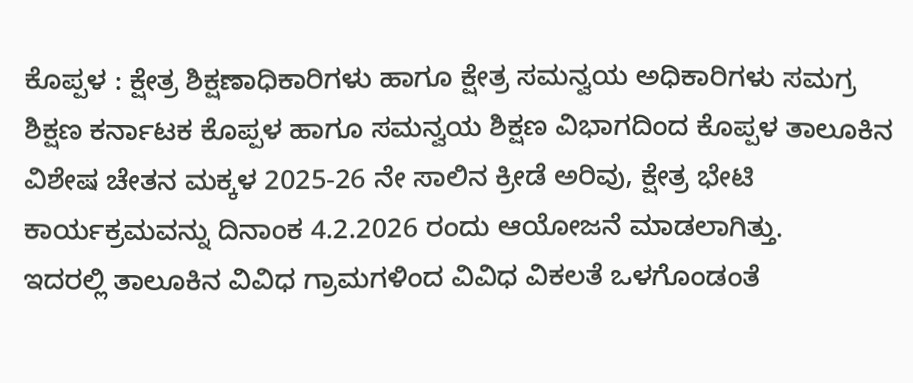ಕೊಪ್ಪಳ : ಕ್ಷೇತ್ರ ಶಿಕ್ಷಣಾಧಿಕಾರಿಗಳು ಹಾಗೂ ಕ್ಷೇತ್ರ ಸಮನ್ವಯ ಅಧಿಕಾರಿಗಳು ಸಮಗ್ರ ಶಿಕ್ಷಣ ಕರ್ನಾಟಕ ಕೊಪ್ಪಳ ಹಾಗೂ ಸಮನ್ವಯ ಶಿಕ್ಷಣ ವಿಭಾಗದಿಂದ ಕೊಪ್ಪಳ ತಾಲೂಕಿನ ವಿಶೇಷ ಚೇತನ ಮಕ್ಕಳ 2025-26 ನೇ ಸಾಲಿನ ಕ್ರೀಡೆ ಅರಿವು, ಕ್ಷೇತ್ರ ಭೇಟಿ ಕಾರ್ಯಕ್ರಮವನ್ನು ದಿನಾಂಕ 4.2.2026 ರಂದು ಆಯೋಜನೆ ಮಾಡಲಾಗಿತ್ತು.
ಇದರಲ್ಲಿ ತಾಲೂಕಿನ ವಿವಿಧ ಗ್ರಾಮಗಳಿಂದ ವಿವಿಧ ವಿಕಲತೆ ಒಳಗೊಂಡಂತೆ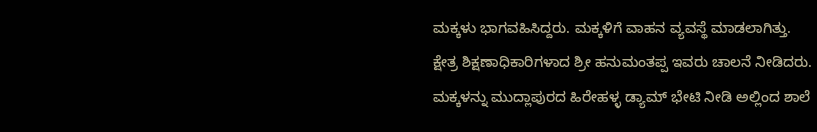ಮಕ್ಕಳು ಭಾಗವಹಿಸಿದ್ದರು. ಮಕ್ಕಳಿಗೆ ವಾಹನ ವ್ಯವಸ್ಥೆ ಮಾಡಲಾಗಿತ್ತು.
ಕ್ಷೇತ್ರ ಶಿಕ್ಷಣಾಧಿಕಾರಿಗಳಾದ ಶ್ರೀ ಹನುಮಂತಪ್ಪ ಇವರು ಚಾಲನೆ ನೀಡಿದರು.
ಮಕ್ಕಳನ್ನು ಮುದ್ಲಾಪುರದ ಹಿರೇಹಳ್ಳ ಡ್ಯಾಮ್ ಭೇಟಿ ನೀಡಿ ಅಲ್ಲಿಂದ ಶಾಲೆ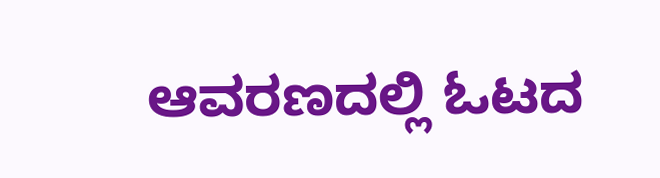ಆವರಣದಲ್ಲಿ ಓಟದ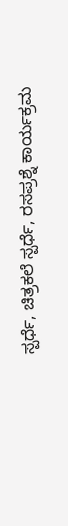ಸ್ಪರ್ಧೆ, ಚಿತ್ರಕಲೆ ಸ್ಪರ್ಧೆ, ರಸಪ್ರಶ್ನೆ ಕಾರ್ಯಕ್ರಮ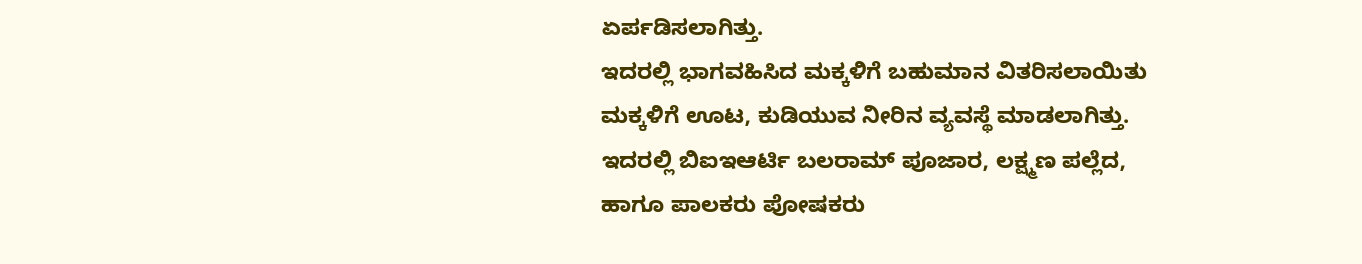ಏರ್ಪಡಿಸಲಾಗಿತ್ತು.
ಇದರಲ್ಲಿ ಭಾಗವಹಿಸಿದ ಮಕ್ಕಳಿಗೆ ಬಹುಮಾನ ವಿತರಿಸಲಾಯಿತು ಮಕ್ಕಳಿಗೆ ಊಟ, ಕುಡಿಯುವ ನೀರಿನ ವ್ಯವಸ್ಥೆ ಮಾಡಲಾಗಿತ್ತು.
ಇದರಲ್ಲಿ ಬಿಐಇಆರ್ಟಿ ಬಲರಾಮ್ ಪೂಜಾರ, ಲಕ್ಷ್ಮಣ ಪಲ್ಲೆದ, ಹಾಗೂ ಪಾಲಕರು ಪೋಷಕರು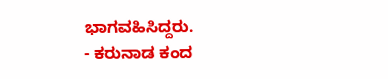ಭಾಗವಹಿಸಿದ್ದರು.
- ಕರುನಾಡ ಕಂದ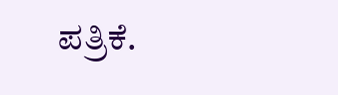ಪತ್ರಿಕೆ.